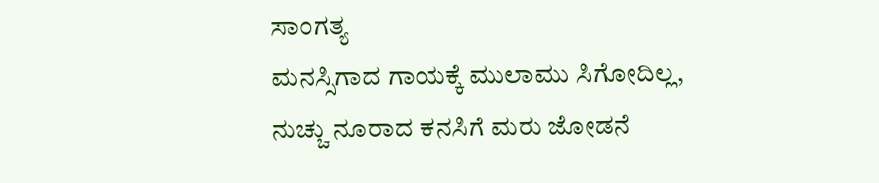ಸಾಂಗತ್ಯ
ಮನಸ್ಸಿಗಾದ ಗಾಯಕ್ಕೆ ಮುಲಾಮು ಸಿಗೋದಿಲ್ಲ,
ನುಚ್ಚು ನೂರಾದ ಕನಸಿಗೆ ಮರು ಜೋಡನೆ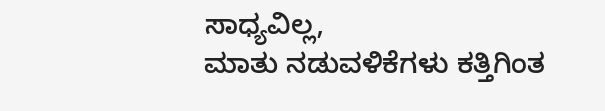ಸಾಧ್ಯವಿಲ್ಲ,
ಮಾತು ನಡುವಳಿಕೆಗಳು ಕತ್ತಿಗಿಂತ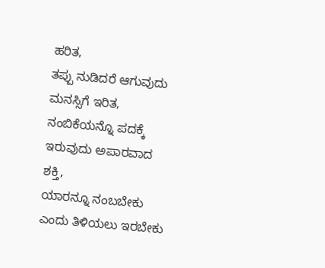ಹರಿತ,
ತಪ್ಪು ನುಡಿದರೆ ಆಗುವುದು ಮನಸ್ಸಿಗೆ ಇರಿತ,
ನಂಬಿಕೆಯನ್ನೊ ಪದಕ್ಕೆ ಇರುವುದು ಅಪಾರವಾದ ಶಕ್ತಿ,
ಯಾರನ್ನೂ ನಂಬಬೇಕು ಎಂದು ತಿಳಿಯಲು ಇರಬೇಕು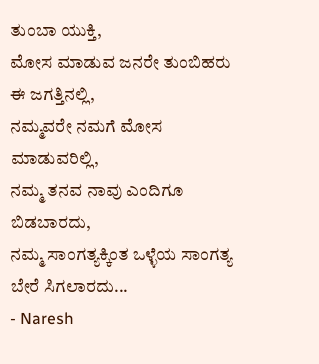ತುಂಬಾ ಯುಕ್ತಿ,
ಮೋಸ ಮಾಡುವ ಜನರೇ ತುಂಬಿಹರು ಈ ಜಗತ್ತಿನಲ್ಲಿ,
ನಮ್ಮವರೇ ನಮಗೆ ಮೋಸ ಮಾಡುವರಿಲ್ಲಿ,
ನಮ್ಮ ತನವ ನಾವು ಎಂದಿಗೂ ಬಿಡಬಾರದು,
ನಮ್ಮ ಸಾಂಗತ್ಯಕ್ಕಿಂತ ಒಳ್ಳೆಯ ಸಾಂಗತ್ಯ ಬೇರೆ ಸಿಗಲಾರದು...
- Naresh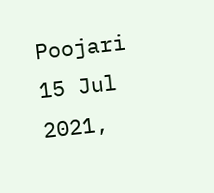Poojari
15 Jul 2021,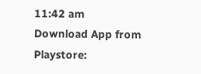11:42 am
Download App from Playstore: